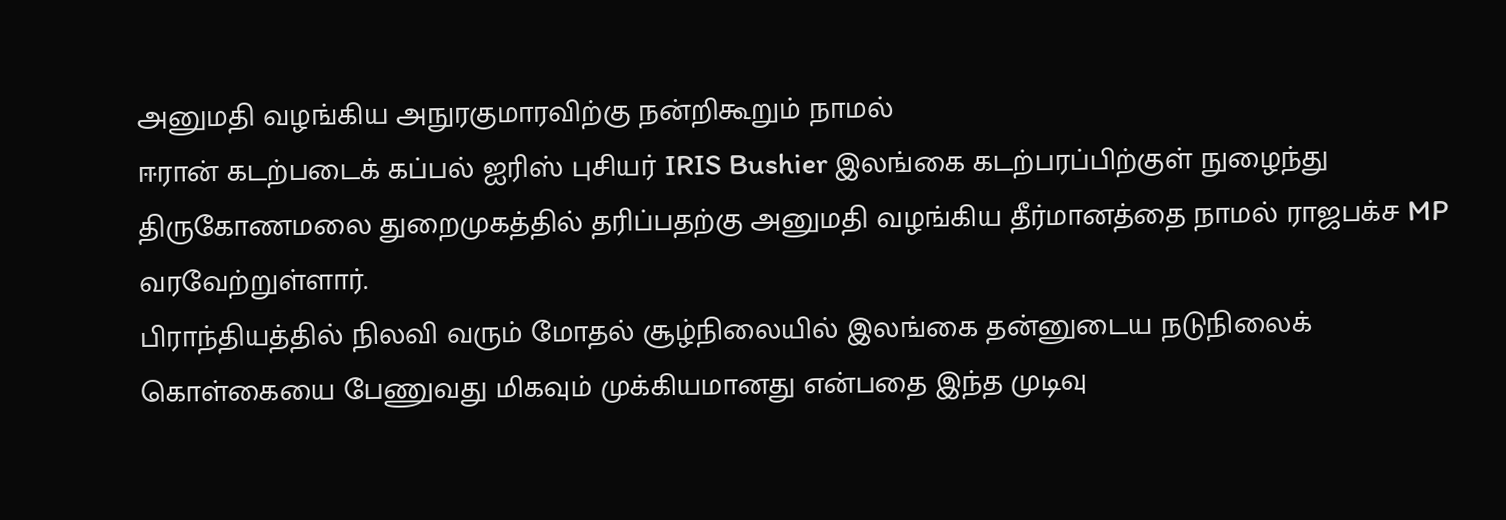அனுமதி வழங்கிய அநுரகுமாரவிற்கு நன்றிகூறும் நாமல்
ஈரான் கடற்படைக் கப்பல் ஐரிஸ் புசியர் IRIS Bushier இலங்கை கடற்பரப்பிற்குள் நுழைந்து திருகோணமலை துறைமுகத்தில் தரிப்பதற்கு அனுமதி வழங்கிய தீர்மானத்தை நாமல் ராஜபக்ச MP வரவேற்றுள்ளார்.
பிராந்தியத்தில் நிலவி வரும் மோதல் சூழ்நிலையில் இலங்கை தன்னுடைய நடுநிலைக் கொள்கையை பேணுவது மிகவும் முக்கியமானது என்பதை இந்த முடிவு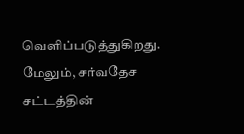வெளிப்படுத்துகிறது.
மேலும், சர்வதேச சட்டத்தின்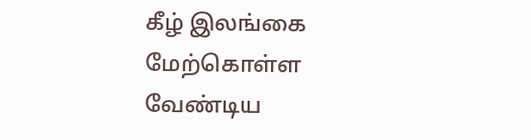கீழ் இலங்கை மேற்கொள்ள வேண்டிய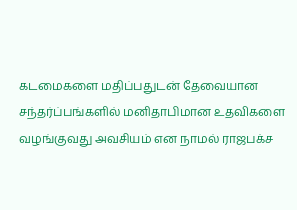கடமைகளை மதிப்பதுடன் தேவையான சந்தர்ப்பங்களில் மனிதாபிமான உதவிகளை வழங்குவது அவசியம் என நாமல் ராஜபக்ச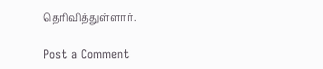தெரிவித்துள்ளார்.

Post a Comment